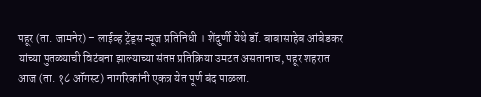पहूर (ता. जामनेर) – लाईव्ह ट्रेंड्स न्यूज प्रतिनिधी । शेंदुर्णी येथे डॉ. बाबासाहेब आंबेडकर यांच्या पुतळ्याची विटंबना झाल्याच्या संतप्त प्रतिक्रिया उमटत असतानाच, पहूर शहरात आज (ता. १८ ऑगस्ट) नागरिकांनी एकत्र येत पूर्ण बंद पाळला.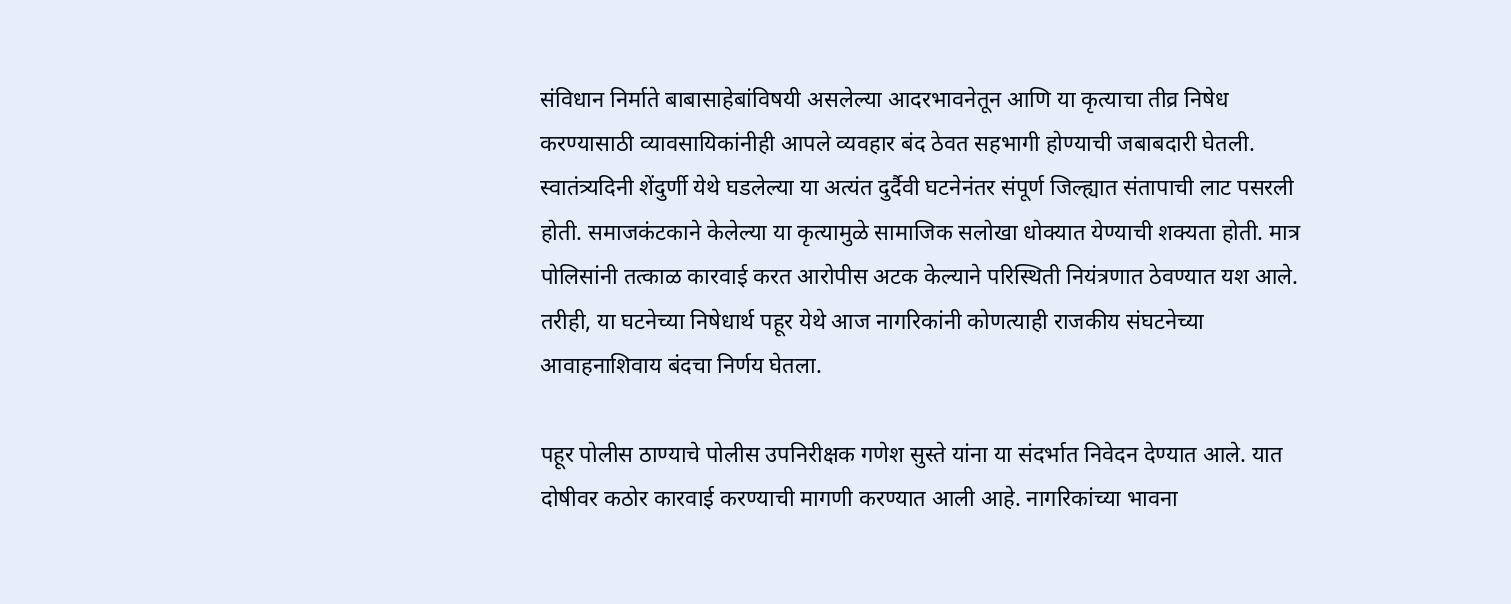संविधान निर्माते बाबासाहेबांविषयी असलेल्या आदरभावनेतून आणि या कृत्याचा तीव्र निषेध करण्यासाठी व्यावसायिकांनीही आपले व्यवहार बंद ठेवत सहभागी होण्याची जबाबदारी घेतली.
स्वातंत्र्यदिनी शेंदुर्णी येथे घडलेल्या या अत्यंत दुर्दैवी घटनेनंतर संपूर्ण जिल्ह्यात संतापाची लाट पसरली होती. समाजकंटकाने केलेल्या या कृत्यामुळे सामाजिक सलोखा धोक्यात येण्याची शक्यता होती. मात्र पोलिसांनी तत्काळ कारवाई करत आरोपीस अटक केल्याने परिस्थिती नियंत्रणात ठेवण्यात यश आले. तरीही, या घटनेच्या निषेधार्थ पहूर येथे आज नागरिकांनी कोणत्याही राजकीय संघटनेच्या आवाहनाशिवाय बंदचा निर्णय घेतला.

पहूर पोलीस ठाण्याचे पोलीस उपनिरीक्षक गणेश सुस्ते यांना या संदर्भात निवेदन देण्यात आले. यात दोषीवर कठोर कारवाई करण्याची मागणी करण्यात आली आहे. नागरिकांच्या भावना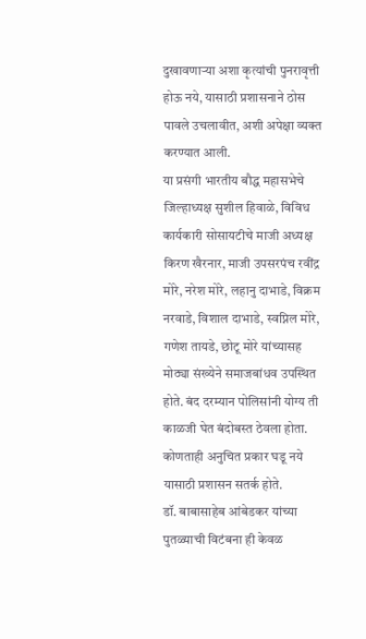दुखावणाऱ्या अशा कृत्यांची पुनरावृत्ती होऊ नये, यासाठी प्रशासनाने ठोस पावले उचलावीत, अशी अपेक्षा व्यक्त करण्यात आली.
या प्रसंगी भारतीय बौद्ध महासभेचे जिल्हाध्यक्ष सुशील हिवाळे, विविध कार्यकारी सोसायटीचे माजी अध्यक्ष किरण खैरनार, माजी उपसरपंच रवींद्र मोरे, नरेश मोरे, लहानु दाभाडे, विक्रम नरवाडे, विशाल दाभाडे, स्वप्निल मोरे, गणेश तायडे, छोटू मोरे यांच्यासह मोठ्या संख्येने समाजबांधव उपस्थित होते. बंद दरम्यान पोलिसांनी योग्य ती काळजी घेत बंदोबस्त ठेवला होता. कोणताही अनुचित प्रकार घडू नये यासाठी प्रशासन सतर्क होते.
डॉ. बाबासाहेब आंबेडकर यांच्या पुतळ्याची विटंबना ही केवळ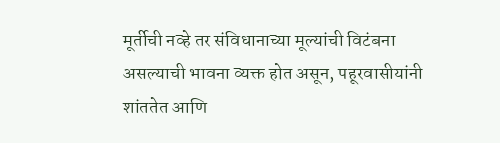मूर्तीची नव्हे तर संविधानाच्या मूल्यांची विटंबना असल्याची भावना व्यक्त होत असून, पहूरवासीयांनी शांततेत आणि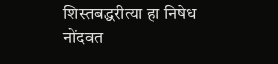शिस्तबद्धरीत्या हा निषेध नोंदवत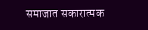समाजात सकारात्मक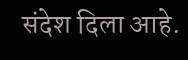संदेश दिला आहे.